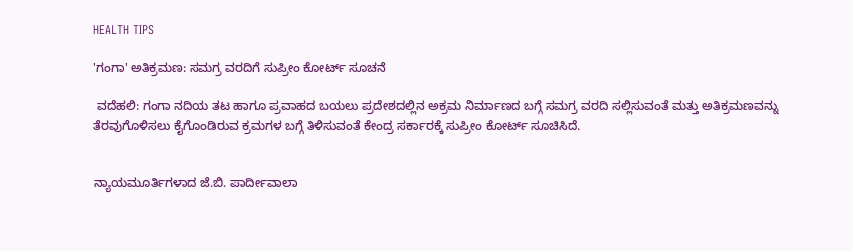HEALTH TIPS

'ಗಂಗಾ' ಅತಿಕ್ರಮಣ: ಸಮಗ್ರ ವರದಿಗೆ ಸುಪ್ರೀಂ ಕೋರ್ಟ್ ಸೂಚನೆ

 ವದೆಹಲಿ: ಗಂಗಾ ನದಿಯ ತಟ ಹಾಗೂ ಪ್ರವಾಹದ ಬಯಲು ಪ್ರದೇಶದಲ್ಲಿನ ಅಕ್ರಮ ನಿರ್ಮಾಣದ ಬಗ್ಗೆ ಸಮಗ್ರ ವರದಿ ಸಲ್ಲಿಸುವಂತೆ ಮತ್ತು ಅತಿಕ್ರಮಣವನ್ನು ತೆರವುಗೊಳಿಸಲು ಕೈಗೊಂಡಿರುವ ಕ್ರಮಗಳ ಬಗ್ಗೆ ತಿಳಿಸುವಂತೆ ಕೇಂದ್ರ ಸರ್ಕಾರಕ್ಕೆ ಸುಪ್ರೀಂ ಕೋರ್ಟ್‌ ಸೂಚಿಸಿದೆ.


ನ್ಯಾಯಮೂರ್ತಿಗಳಾದ ಜೆ.ಬಿ. ಪಾರ್ದೀವಾಲಾ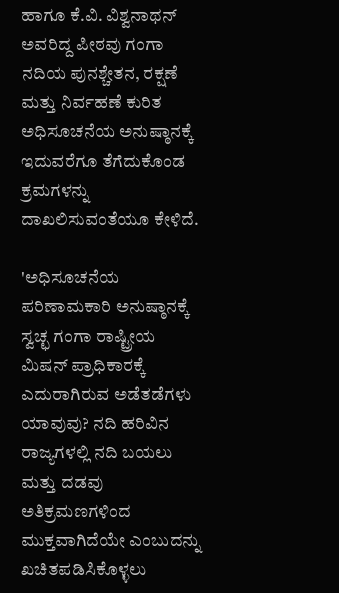ಹಾಗೂ ಕೆ.ವಿ. ವಿಶ್ವನಾಥನ್ ಅವರಿದ್ದ ಪೀಠವು ಗಂಗಾ ನದಿಯ ಪುನಶ್ಚೇತನ, ರಕ್ಷಣೆ ಮತ್ತು ನಿರ್ವಹಣೆ ಕುರಿತ ಅಧಿಸೂಚನೆಯ ಅನುಷ್ಠಾನಕ್ಕೆ ಇದುವರೆಗೂ ತೆಗೆದುಕೊಂಡ ಕ್ರಮಗಳನ್ನು ದಾಖಲಿಸುವಂತೆಯೂ ಕೇಳಿದೆ.

'ಅಧಿಸೂಚನೆಯ ಪರಿಣಾಮಕಾರಿ ಅನುಷ್ಠಾನಕ್ಕೆ ಸ್ವಚ್ಛ ಗಂಗಾ ರಾಷ್ಟ್ರೀಯ ಮಿಷನ್‌ ಪ್ರಾಧಿಕಾರಕ್ಕೆ ಎದುರಾಗಿರುವ ಅಡೆತಡೆಗಳು ಯಾವುವು? ನದಿ ಹರಿವಿನ ರಾಜ್ಯಗಳಲ್ಲಿ ನದಿ ಬಯಲು ಮತ್ತು ದಡವು ಅತಿಕ್ರಮಣಗಳಿಂದ ಮುಕ್ತವಾಗಿದೆಯೇ ಎಂಬುದನ್ನು ಖಚಿತಪಡಿಸಿಕೊಳ್ಳಲು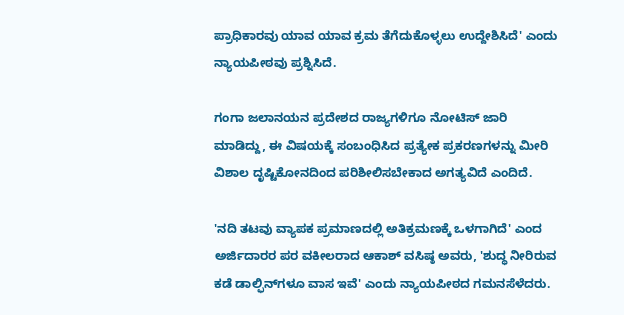ಪ್ರಾಧಿಕಾರವು ಯಾವ ಯಾವ ಕ್ರಮ ತೆಗೆದುಕೊಳ್ಳಲು ಉದ್ದೇಶಿಸಿದೆ' ಎಂದು ನ್ಯಾಯಪೀಠವು ಪ್ರಶ್ನಿಸಿದೆ.

ಗಂಗಾ ಜಲಾನಯನ ಪ್ರದೇಶದ ರಾಜ್ಯಗಳಿಗೂ ನೋಟಿಸ್ ಜಾರಿ ಮಾಡಿದ್ದು, ಈ ವಿಷಯಕ್ಕೆ ಸಂಬಂಧಿಸಿದ ಪ್ರತ್ಯೇಕ ಪ್ರಕರಣಗಳನ್ನು ಮೀರಿ ವಿಶಾಲ ದೃಷ್ಟಿಕೋನದಿಂದ ಪರಿಶೀಲಿಸಬೇಕಾದ ಅಗತ್ಯವಿದೆ ಎಂದಿದೆ.

'ನದಿ ತಟವು ವ್ಯಾಪಕ ಪ್ರಮಾಣದಲ್ಲಿ ಅತಿಕ್ರಮಣಕ್ಕೆ ಒಳಗಾಗಿದೆ' ಎಂದ ಅರ್ಜಿದಾರರ ಪರ ವಕೀಲರಾದ ಆಕಾಶ್‌ ವಸಿಷ್ಠ ಅವರು, 'ಶುದ್ಧ ನೀರಿರುವ ಕಡೆ ಡಾಲ್ಫಿನ್‌ಗಳೂ ವಾಸ ಇವೆ' ಎಂದು ನ್ಯಾಯಪೀಠದ ಗಮನಸೆಳೆದರು.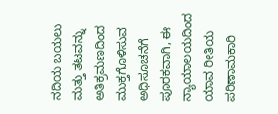ನದಿಯ ಬಯಲು ಮತ್ತು ತಟವನ್ನು ಅತಿಕ್ರಮಣದಿಂದ ಮುಕ್ತಗೊಳಿಸುವ ಅಧಿಸೂಚನೆಗೆ ಪೂರಕವಾಗಿ, ಈ ನ್ಯಾಯಾಲಯದಿಂದ ಯಾವ ರೀತಿಯ ಪರಿಣಾಮಕಾರಿ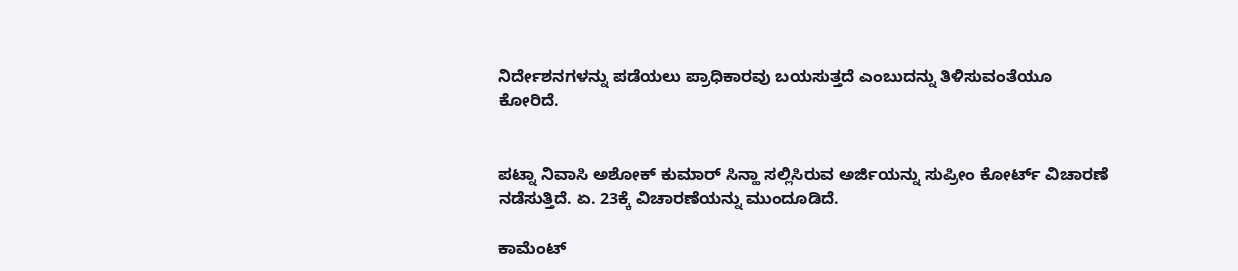ನಿರ್ದೇಶನಗಳನ್ನು ಪಡೆಯಲು ಪ್ರಾಧಿಕಾರವು ಬಯಸುತ್ತದೆ ಎಂಬುದನ್ನು ತಿಳಿಸುವಂತೆಯೂ ಕೋರಿದೆ.


ಪಟ್ನಾ ನಿವಾಸಿ ಅಶೋಕ್‌ ಕುಮಾರ್ ಸಿನ್ಹಾ ಸಲ್ಲಿಸಿರುವ ಅರ್ಜಿಯನ್ನು ಸುಪ್ರೀಂ ಕೋರ್ಟ್‌ ವಿಚಾರಣೆ ನಡೆಸುತ್ತಿದೆ. ಏ. 23ಕ್ಕೆ ವಿಚಾರಣೆಯನ್ನು ಮುಂದೂಡಿದೆ.

ಕಾಮೆಂಟ್‌‌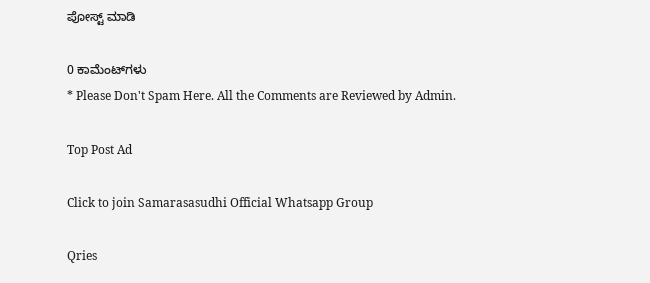ಪೋಸ್ಟ್‌ ಮಾಡಿ

0 ಕಾಮೆಂಟ್‌ಗಳು
* Please Don't Spam Here. All the Comments are Reviewed by Admin.

Top Post Ad

Click to join Samarasasudhi Official Whatsapp Group

Qries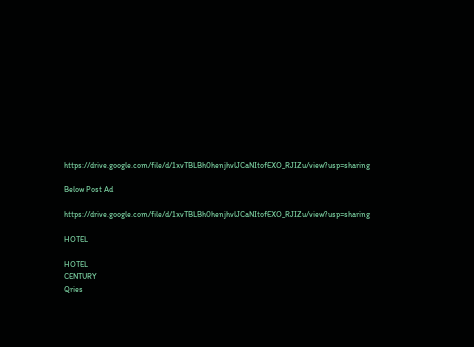https://drive.google.com/file/d/1xvTBLBh0henjhvlJCaNItofEXO_RJIZu/view?usp=sharing

Below Post Ad

https://drive.google.com/file/d/1xvTBLBh0henjhvlJCaNItofEXO_RJIZu/view?usp=sharing

HOTEL

HOTEL
CENTURY
Qries